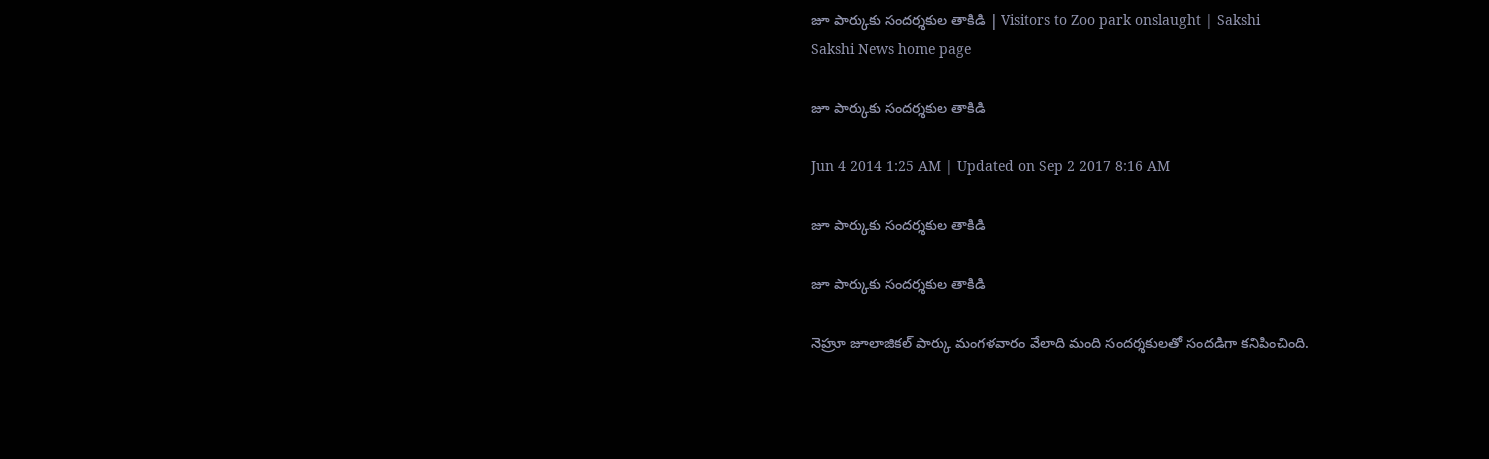జూ పార్కుకు సందర్శకుల తాకిడి | Visitors to Zoo park onslaught | Sakshi
Sakshi News home page

జూ పార్కుకు సందర్శకుల తాకిడి

Jun 4 2014 1:25 AM | Updated on Sep 2 2017 8:16 AM

జూ పార్కుకు సందర్శకుల తాకిడి

జూ పార్కుకు సందర్శకుల తాకిడి

నెహ్రూ జూలాజికల్ పార్కు మంగళవారం వేలాది మంది సందర్శకులతో సందడిగా కనిపించింది.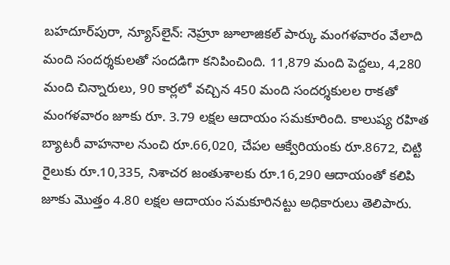బహదూర్‌పురా, న్యూస్‌లైన్: నెహ్రూ జూలాజికల్ పార్కు మంగళవారం వేలాది మంది సందర్శకులతో సందడిగా కనిపించింది. 11,879 మంది పెద్దలు, 4,280 మంది చిన్నారులు, 90 కార్లలో వచ్చిన 450 మంది సందర్శకులల రాకతో మంగళవారం జూకు రూ. 3.79 లక్షల ఆదాయం సమకూరింది. కాలుష్య రహిత బ్యాటరీ వాహనాల నుంచి రూ.66,020, చేపల ఆక్వేరియంకు రూ.8672, చిట్టి రైలుకు రూ.10,335, నిశాచర జంతుశాలకు రూ.16,290 ఆదాయంతో కలిపి జూకు మొత్తం 4.80 లక్షల ఆదాయం సమకూరినట్టు అధికారులు తెలిపారు.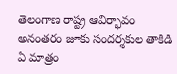తెలంగాణ రాష్ట్ర ఆవిర్భావం అనంతరం జూకు సందర్శకుల తాకిడి ఏ మాత్రం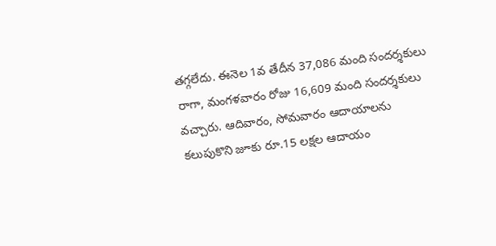తగ్గలేదు. ఈనెల 1వ తేదీన 37,086 మంది సందర్శకులు రాగా, మంగళవారం రోజు 16,609 మంది సందర్శకులు వచ్చారు. ఆదివారం, సోమవారం ఆదాయాలను కలుపుకొని జూకు రూ.15 లక్షల ఆదాయం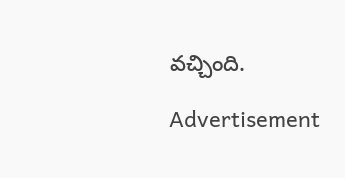వచ్చింది.

Advertisement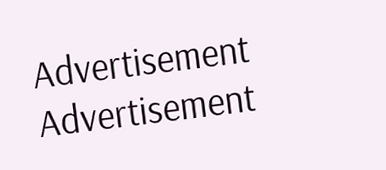Advertisement
Advertisement